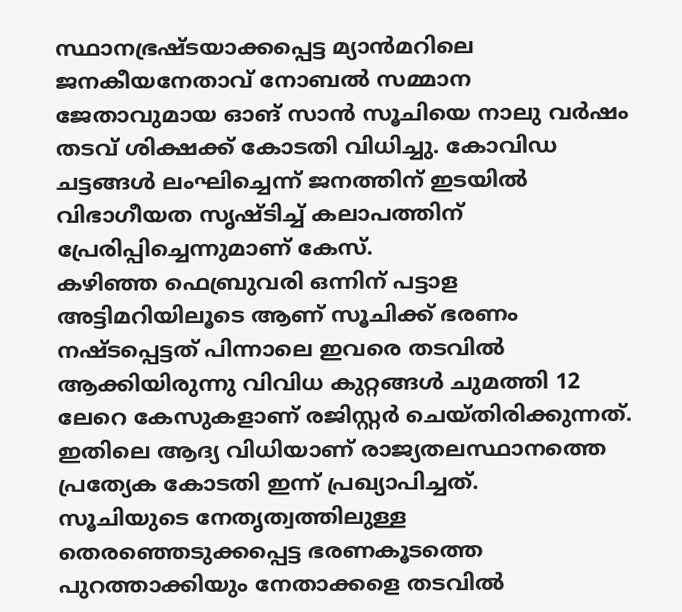സ്ഥാനഭ്രഷ്ടയാക്കപ്പെട്ട മ്യാൻമറിലെ ജനകീയനേതാവ് നോബൽ സമ്മാന ജേതാവുമായ ഓങ് സാൻ സൂചിയെ നാലു വർഷം തടവ് ശിക്ഷക്ക് കോടതി വിധിച്ചു. കോവിഡ ചട്ടങ്ങൾ ലംഘിച്ചെന്ന് ജനത്തിന് ഇടയിൽ വിഭാഗീയത സൃഷ്ടിച്ച് കലാപത്തിന് പ്രേരിപ്പിച്ചെന്നുമാണ് കേസ്.
കഴിഞ്ഞ ഫെബ്രുവരി ഒന്നിന് പട്ടാള അട്ടിമറിയിലൂടെ ആണ് സൂചിക്ക് ഭരണം നഷ്ടപ്പെട്ടത് പിന്നാലെ ഇവരെ തടവിൽ ആക്കിയിരുന്നു വിവിധ കുറ്റങ്ങൾ ചുമത്തി 12 ലേറെ കേസുകളാണ് രജിസ്റ്റർ ചെയ്തിരിക്കുന്നത്. ഇതിലെ ആദ്യ വിധിയാണ് രാജ്യതലസ്ഥാനത്തെ പ്രത്യേക കോടതി ഇന്ന് പ്രഖ്യാപിച്ചത്.
സൂചിയുടെ നേതൃത്വത്തിലുള്ള തെരഞ്ഞെടുക്കപ്പെട്ട ഭരണകൂടത്തെ പുറത്താക്കിയും നേതാക്കളെ തടവിൽ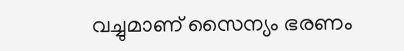വച്ചുമാണ് സൈന്യം ഭരണം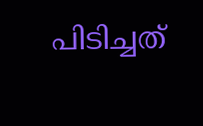പിടിച്ചത്